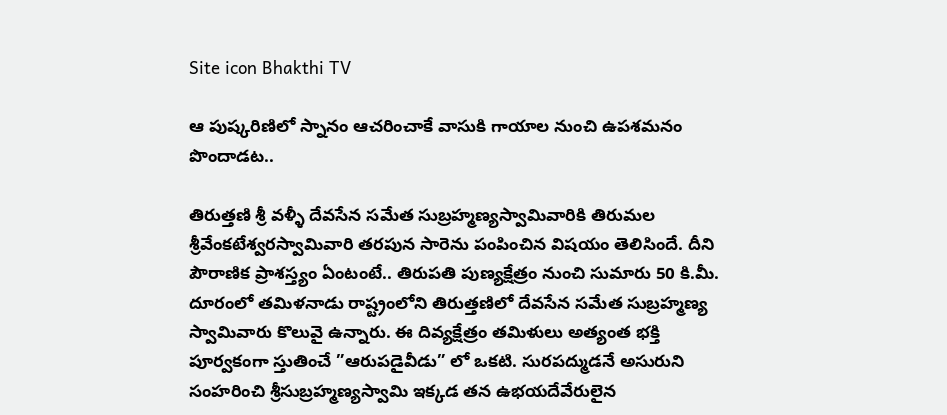Site icon Bhakthi TV

ఆ పుష్కరిణిలో స్నానం ఆచరించాకే వాసుకి గాయాల నుంచి ఉపశమనం పొందాడట..

తిరుత్తణి శ్రీ వళ్ళీ దేవసేన సమేత సుబ్రహ్మణ్యస్వామివారికి తిరుమల శ్రీవేంకటేశ్వరస్వామివారి తరపున సారెను పంపించిన విషయం తెలిసిందే. దీని పౌరాణిక ప్రాశస్త్యం ఏంటంటే.. తిరుపతి పుణ్యక్షేత్రం నుంచి సుమారు 50 కి.మీ. దూరంలో తమిళనాడు రాష్ట్రంలోని తిరుత్తణిలో దేవసేన సమేత సుబ్రహ్మణ్య స్వామివారు కొలువై ఉన్నారు. ఈ దివ్యక్షేత్రం తమిళులు అత్యంత భక్తి పూర్వకంగా స్తుతించే ”ఆరుపడైవీడు” లో ఒకటి. సురపద్ముడనే అసురుని సంహరించి శ్రీసుబ్రహ్మణ్యస్వామి ఇక్కడ తన ఉభయదేవేరులైన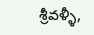శ్రీవళ్ళీ,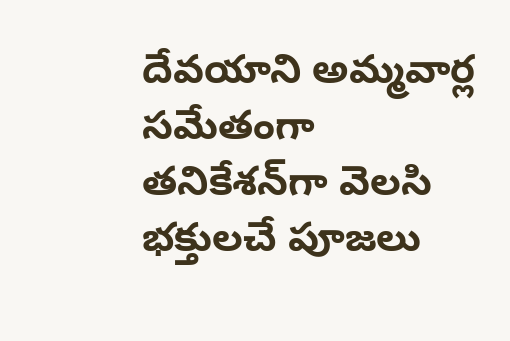దేవయాని అమ్మవార్ల సమేతంగా తనికేశన్‌గా వెలసి భక్తులచే పూజలు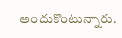అందుకొంటున్నారు.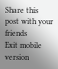Share this post with your friends
Exit mobile version